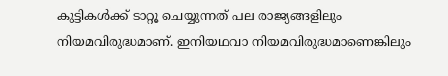കുട്ടികൾക്ക് ടാറ്റൂ ചെയ്യുന്നത് പല രാജ്യങ്ങളിലും നിയമവിരുദ്ധമാണ്. ഇനിയഥവാ നിയമവിരുദ്ധമാണെങ്കിലും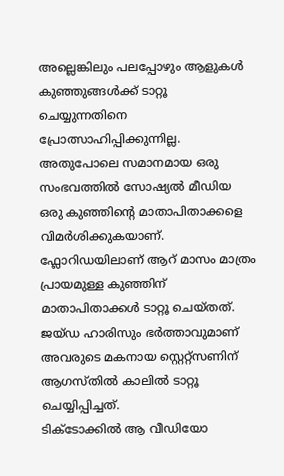അല്ലെങ്കിലും പലപ്പോഴും ആളുകൾ കുഞ്ഞുങ്ങൾക്ക് ടാറ്റൂ ചെയ്യുന്നതിനെ പ്രോത്സാഹിപ്പിക്കുന്നില്ല. അതുപോലെ സമാനമായ ഒരു സംഭവത്തിൽ സോഷ്യൽ മീഡിയ ഒരു കുഞ്ഞിന്റെ മാതാപിതാക്കളെ വിമർശിക്കുകയാണ്.
ഫ്ലോറിഡയിലാണ് ആറ് മാസം മാത്രം പ്രായമുള്ള കുഞ്ഞിന് മാതാപിതാക്കൾ ടാറ്റൂ ചെയ്തത്. ജയ്ഡ ഹാരിസും ഭർത്താവുമാണ് അവരുടെ മകനായ സ്റ്റെറ്റ്സണിന് ആഗസ്തിൽ കാലിൽ ടാറ്റൂ ചെയ്യിപ്പിച്ചത്.
ടിക്ടോക്കിൽ ആ വീഡിയോ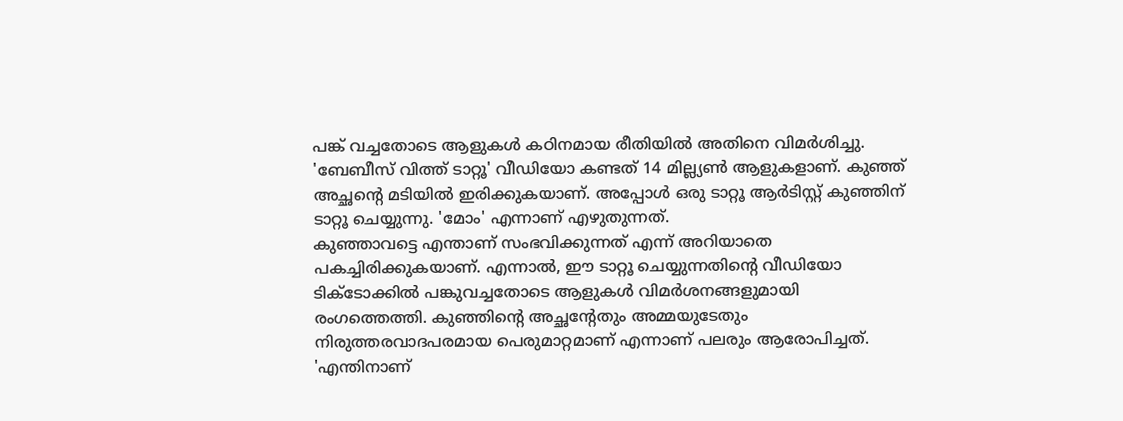പങ്ക് വച്ചതോടെ ആളുകൾ കഠിനമായ രീതിയിൽ അതിനെ വിമർശിച്ചു. 'ബേബീസ് വിത്ത് ടാറ്റൂ' വീഡിയോ കണ്ടത് 14 മില്ല്യൺ ആളുകളാണ്. കുഞ്ഞ് അച്ഛന്റെ മടിയിൽ ഇരിക്കുകയാണ്. അപ്പോൾ ഒരു ടാറ്റൂ ആർടിസ്റ്റ് കുഞ്ഞിന് ടാറ്റൂ ചെയ്യുന്നു. 'മോം' എന്നാണ് എഴുതുന്നത്.
കുഞ്ഞാവട്ടെ എന്താണ് സംഭവിക്കുന്നത് എന്ന് അറിയാതെ പകച്ചിരിക്കുകയാണ്. എന്നാൽ, ഈ ടാറ്റൂ ചെയ്യുന്നതിന്റെ വീഡിയോ ടിക്ടോക്കിൽ പങ്കുവച്ചതോടെ ആളുകൾ വിമർശനങ്ങളുമായി രംഗത്തെത്തി. കുഞ്ഞിന്റെ അച്ഛന്റേതും അമ്മയുടേതും നിരുത്തരവാദപരമായ പെരുമാറ്റമാണ് എന്നാണ് പലരും ആരോപിച്ചത്.
'എന്തിനാണ്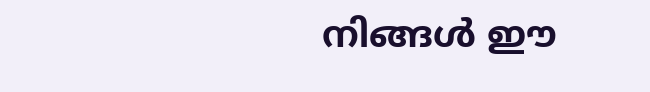നിങ്ങൾ ഈ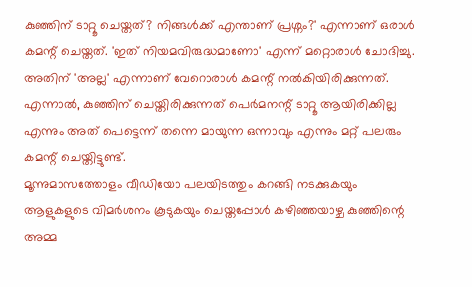കുഞ്ഞിന് ടാറ്റൂ ചെയ്തത്? നിങ്ങൾക്ക് എന്താണ് പ്രശ്നം?' എന്നാണ് ഒരാൾ കമന്റ് ചെയ്തത്. 'ഇത് നിയമവിരുദ്ധമാണോ' എന്ന് മറ്റൊരാൾ ചോദിച്ചു. അതിന് 'അല്ല' എന്നാണ് വേറൊരാൾ കമന്റ് നൽകിയിരിക്കുന്നത്. എന്നാൽ, കുഞ്ഞിന് ചെയ്തിരിക്കുന്നത് പെർമനന്റ് ടാറ്റൂ ആയിരിക്കില്ല എന്നും അത് പെട്ടെന്ന് തന്നെ മായുന്ന ഒന്നാവും എന്നും മറ്റ് പലരും കമന്റ് ചെയ്തിട്ടുണ്ട്.
മൂന്നുമാസത്തോളം വീഡിയോ പലയിടത്തും കറങ്ങി നടക്കുകയും ആളുകളുടെ വിമർശനം കൂടുകയും ചെയ്തപ്പോൾ കഴിഞ്ഞയാഴ്ച കുഞ്ഞിന്റെ അമ്മ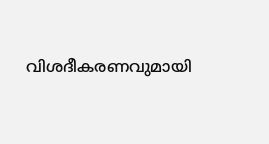വിശദീകരണവുമായി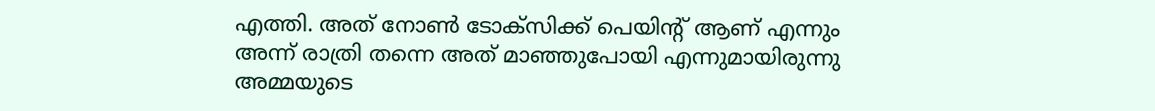എത്തി. അത് നോൺ ടോക്സിക്ക് പെയിന്റ് ആണ് എന്നും അന്ന് രാത്രി തന്നെ അത് മാഞ്ഞുപോയി എന്നുമായിരുന്നു അമ്മയുടെ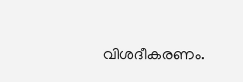വിശദീകരണം.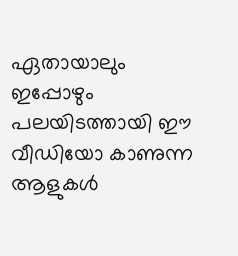ഏതായാലും ഇപ്പോഴും പലയിടത്തായി ഈ വീഡിയോ കാണുന്ന ആളുകൾ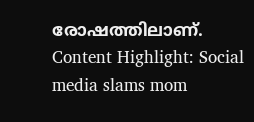രോഷത്തിലാണ്.
Content Highlight: Social media slams mom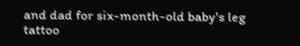and dad for six-month-old baby's leg tattoo